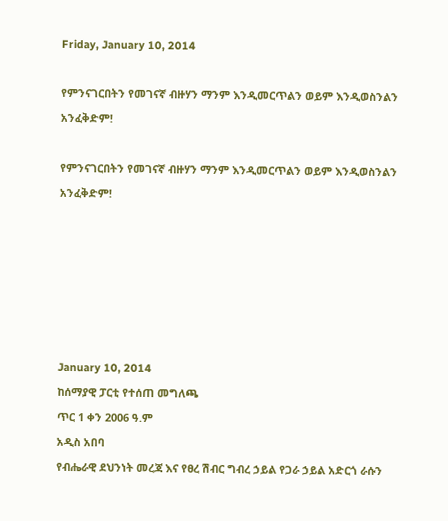Friday, January 10, 2014

የምንናገርበትን የመገናኛ ብዙሃን ማንም እንዲመርጥልን ወይም እንዲወስንልን አንፈቅድም!

የምንናገርበትን የመገናኛ ብዙሃን ማንም እንዲመርጥልን ወይም እንዲወስንልን አንፈቅድም!






January 10, 2014
ከሰማያዊ ፓርቲ የተሰጠ መግለጫ
ጥር 1 ቀን 2006 ዓ.ም
አዲስ አበባ
የብሔራዊ ደህንነት መረጃ እና የፀረ ሽብር ግብረ ኃይል የጋራ ኃይል አድርጎ ራሱን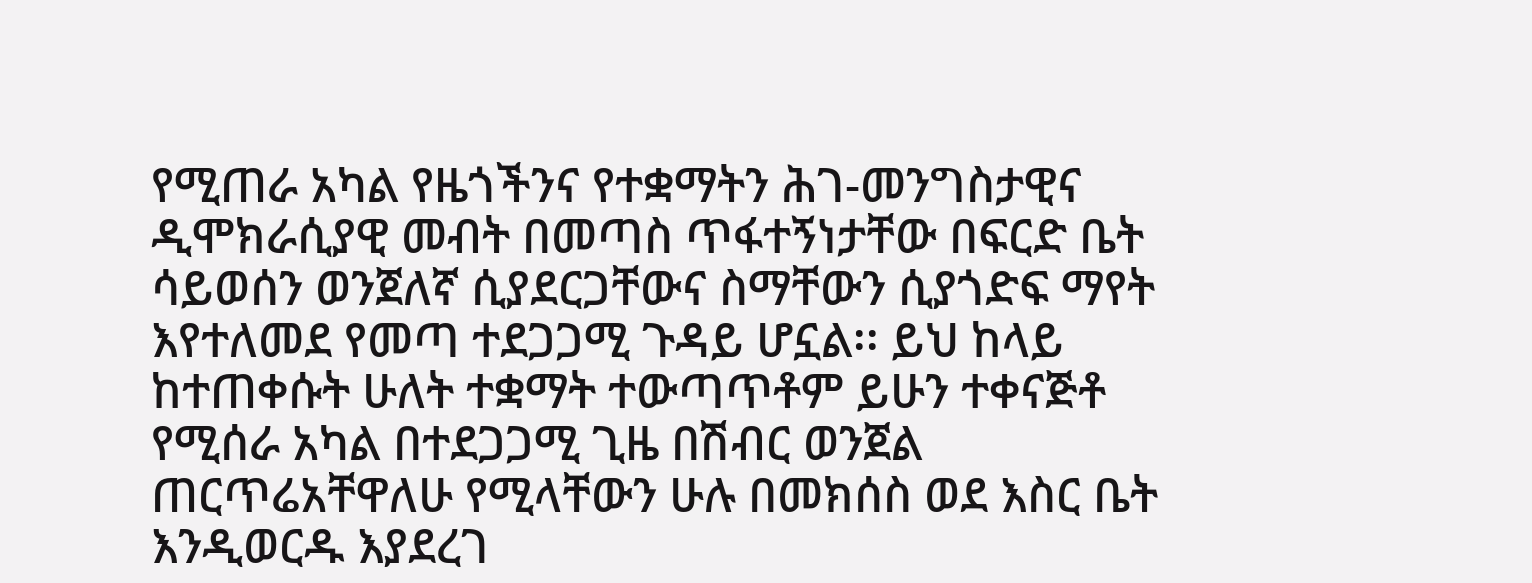የሚጠራ አካል የዜጎችንና የተቋማትን ሕገ-መንግስታዊና ዲሞክራሲያዊ መብት በመጣስ ጥፋተኝነታቸው በፍርድ ቤት ሳይወሰን ወንጀለኛ ሲያደርጋቸውና ስማቸውን ሲያጎድፍ ማየት እየተለመደ የመጣ ተደጋጋሚ ጉዳይ ሆኗል፡፡ ይህ ከላይ ከተጠቀሱት ሁለት ተቋማት ተውጣጥቶም ይሁን ተቀናጅቶ የሚሰራ አካል በተደጋጋሚ ጊዜ በሽብር ወንጀል ጠርጥሬአቸዋለሁ የሚላቸውን ሁሉ በመክሰስ ወደ እስር ቤት እንዲወርዱ እያደረገ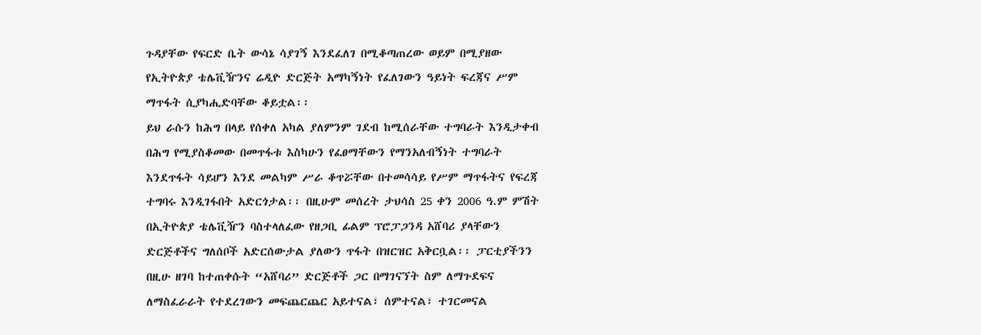ጉዳያቸው የፍርድ ቤት ውሳኔ ሳያገኝ እንደፈለገ በሚቆጣጠረው ወይም በሚያዘው የኢትዮጵያ ቴሌቪዥንና ሬዲዮ ድርጅት አማካኝነት የፈለገውን ዓይነት ፍረጃና ሥም ማጥፋት ሲያካሒድባቸው ቆይቷል፡፡
ይህ ራሱን ከሕግ በላይ የሰቀለ አካል ያለምንም ገደብ ከሚሰራቸው ተግባራት እንዲታቀብ በሕግ የሚያስቆመው በመጥፋቱ እስካሁን የፈፀማቸውን የማንአለብኝነት ተግባራት እንደጥፋት ሳይሆን እንደ መልካም ሥራ ቆጥሯቸው በተመሳሳይ የሥም ማጥፋትና የፍረጃ ተግባሩ እንዲገፋበት አድርጎታል፡፡ በዚሁም መሰረት ታህሳስ 25 ቀን 2006 ዓ.ም ምሽት በኢትዮጵያ ቴሌቪዥን ባስተላለፈው የዘጋቢ ፊልም ፕሮፓጋንዳ አሸባሪ ያላቸውን ድርጅቶችና ግለሰቦች አድርሰውታል ያለውን ጥፋት በዝርዝር አቅርቧል፡፡ ፓርቲያችንን በዚሁ ዘገባ ከተጠቀሱት “አሸባሪ” ድርጅቶች ጋር በማገናኘት ስም ለማጉደፍና ለማስፈራራት የተደረገውን መፍጨርጨር አይተናል፣ ሰምተናል፣ ተገርመናል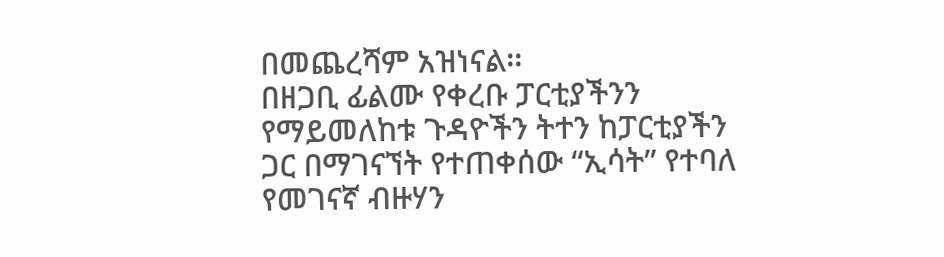በመጨረሻም አዝነናል፡፡
በዘጋቢ ፊልሙ የቀረቡ ፓርቲያችንን የማይመለከቱ ጉዳዮችን ትተን ከፓርቲያችን ጋር በማገናኘት የተጠቀሰው “ኢሳት” የተባለ የመገናኛ ብዙሃን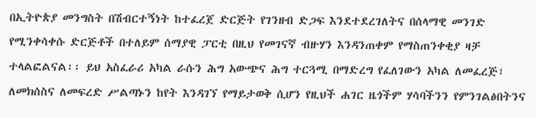በኢትዮጵያ መንግስት በሽብርተኝነት ከተፈረጀ ድርጅት የገንዘብ ድጋፍ እንደተደረገለትና በሰላማዊ መንገድ የሚንቀሳቀሱ ድርጅቶች በተለይም ሰማያዊ ፓርቲ በዚህ የመገናኛ ብዙሃን እንዳንጠቀም የማስጠንቀቂያ ዛቻ ተላልፎልናል፡፡ ይህ አስፈራሪ አካል ራሱን ሕግ አውጭና ሕግ ተርጓሚ በማድረግ የፈለገውን አካል ለመፈረጅ፣ ለመክሰስና ለመፍረድ ሥልጣኑን ከየት እንዳገኘ የማይታወቅ ሲሆን የዚህች ሐገር ዜጎችም ሃሳባችንን የምንገልፅበትንና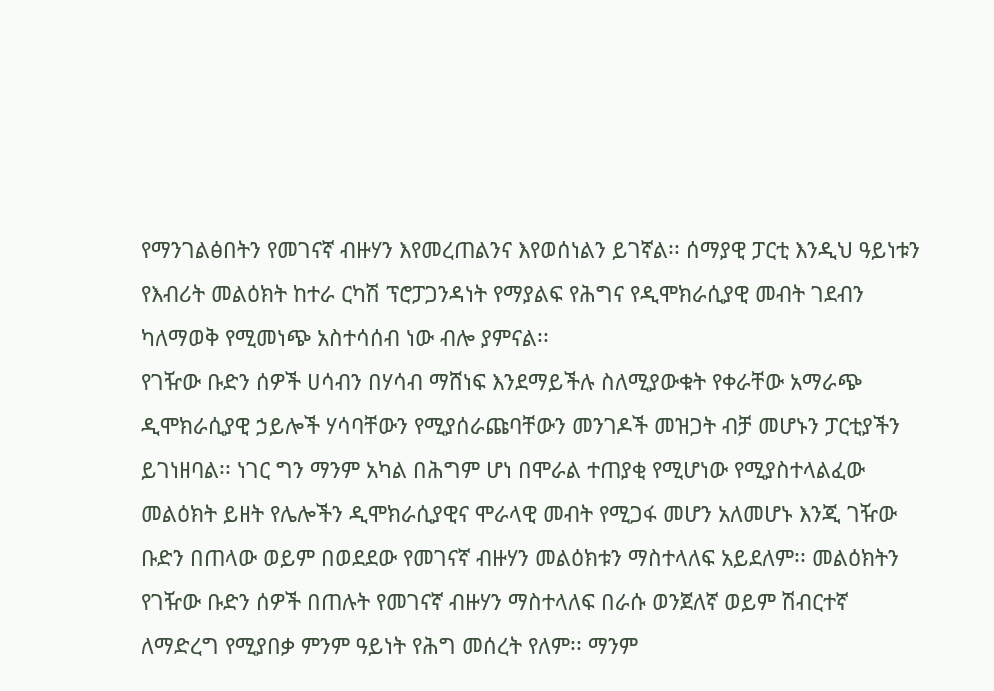የማንገልፅበትን የመገናኛ ብዙሃን እየመረጠልንና እየወሰነልን ይገኛል፡፡ ሰማያዊ ፓርቲ እንዲህ ዓይነቱን የእብሪት መልዕክት ከተራ ርካሽ ፕሮፓጋንዳነት የማያልፍ የሕግና የዲሞክራሲያዊ መብት ገደብን ካለማወቅ የሚመነጭ አስተሳሰብ ነው ብሎ ያምናል፡፡
የገዥው ቡድን ሰዎች ሀሳብን በሃሳብ ማሸነፍ እንደማይችሉ ስለሚያውቁት የቀራቸው አማራጭ ዲሞክራሲያዊ ኃይሎች ሃሳባቸውን የሚያሰራጩባቸውን መንገዶች መዝጋት ብቻ መሆኑን ፓርቲያችን ይገነዘባል፡፡ ነገር ግን ማንም አካል በሕግም ሆነ በሞራል ተጠያቂ የሚሆነው የሚያስተላልፈው መልዕክት ይዘት የሌሎችን ዲሞክራሲያዊና ሞራላዊ መብት የሚጋፋ መሆን አለመሆኑ እንጂ ገዥው ቡድን በጠላው ወይም በወደደው የመገናኛ ብዙሃን መልዕክቱን ማስተላለፍ አይደለም፡፡ መልዕክትን የገዥው ቡድን ሰዎች በጠሉት የመገናኛ ብዙሃን ማስተላለፍ በራሱ ወንጀለኛ ወይም ሽብርተኛ ለማድረግ የሚያበቃ ምንም ዓይነት የሕግ መሰረት የለም፡፡ ማንም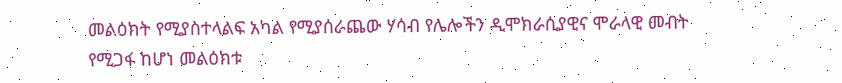መልዕክት የሚያስተላልፍ አካል የሚያሰራጨው ሃሳብ የሌሎችን ዲሞክራሲያዊና ሞራላዊ መብት የሚጋፋ ከሆነ መልዕክቱ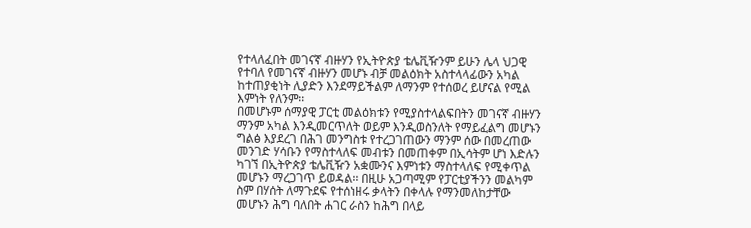የተላለፈበት መገናኛ ብዙሃን የኢትዮጵያ ቴሌቪዥንም ይሁን ሌላ ህጋዊ የተባለ የመገናኛ ብዙሃን መሆኑ ብቻ መልዕክት አስተላላፊውን አካል ከተጠያቂነት ሊያድን እንደማይችልም ለማንም የተሰወረ ይሆናል የሚል እምነት የለንም፡፡
በመሆኑም ሰማያዊ ፓርቲ መልዕክቱን የሚያስተላልፍበትን መገናኛ ብዙሃን ማንም አካል እንዲመርጥለት ወይም እንዲወስንለት የማይፈልግ መሆኑን ግልፅ እያደረገ በሕገ መንግስቱ የተረጋገጠውን ማንም ሰው በመረጠው መንገድ ሃሳቡን የማስተላለፍ መብቱን በመጠቀም በኢሳትም ሆነ እድሉን ካገኘ በኢትዮጵያ ቴሌቪዥን አቋሙንና እምነቱን ማስተላለፍ የሚቀጥል መሆኑን ማረጋገጥ ይወዳል፡፡ በዚሁ አጋጣሚም የፓርቲያችንን መልካም ስም በሃሰት ለማጉደፍ የተሰነዘሩ ቃላትን በቀላሉ የማንመለከታቸው መሆኑን ሕግ ባለበት ሐገር ራስን ከሕግ በላይ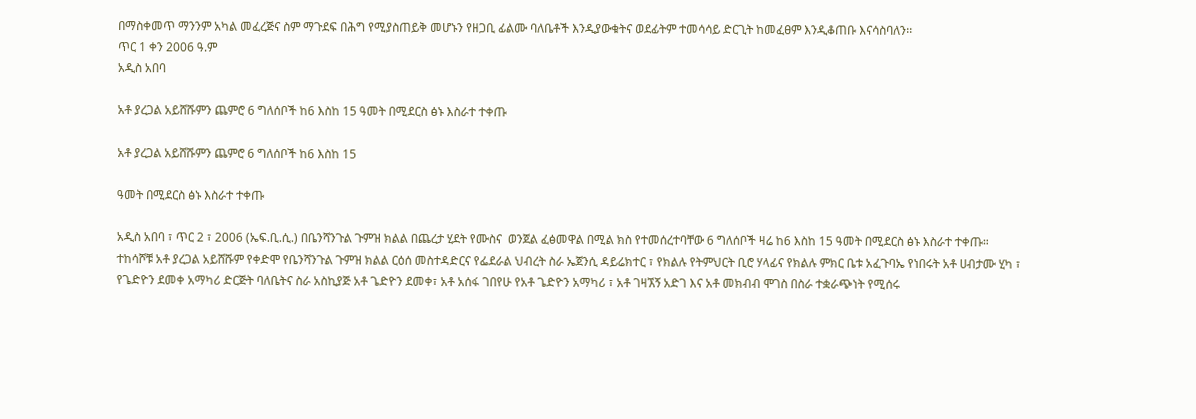በማስቀመጥ ማንንም አካል መፈረጅና ስም ማጉደፍ በሕግ የሚያስጠይቅ መሆኑን የዘጋቢ ፊልሙ ባለቤቶች እንዲያውቁትና ወደፊትም ተመሳሳይ ድርጊት ከመፈፀም እንዲቆጠቡ እናሳስባለን፡፡
ጥር 1 ቀን 2006 ዓ.ም
አዲስ አበባ

አቶ ያረጋል አይሸሹምን ጨምሮ 6 ግለሰቦች ከ6 እስከ 15 ዓመት በሚደርስ ፅኑ እስራተ ተቀጡ

አቶ ያረጋል አይሸሹምን ጨምሮ 6 ግለሰቦች ከ6 እስከ 15

ዓመት በሚደርስ ፅኑ እስራተ ተቀጡ

አዲስ አበባ ፣ ጥር 2 ፣ 2006 (ኤፍ.ቢ.ሲ.) በቤንሻንጉል ጉምዝ ክልል በጨረታ ሂደት የሙስና  ወንጀል ፈፅመዋል በሚል ክስ የተመሰረተባቸው 6 ግለሰቦች ዛሬ ከ6 እስከ 15 ዓመት በሚደርስ ፅኑ እስራተ ተቀጡ።
ተከሳሾቹ አቶ ያረጋል አይሸሹም የቀድሞ የቤንሻንጉል ጉምዝ ክልል ርዕሰ መስተዳድርና የፌደራል ህብረት ስራ ኤጀንሲ ዳይሬክተር ፣ የክልሉ የትምህርት ቢሮ ሃላፊና የክልሉ ምክር ቤቱ አፈጉባኤ የነበሩት አቶ ሀብታሙ ሂካ ፣ የጌድዮን ደመቀ አማካሪ ድርጅት ባለቤትና ስራ አስኪያጅ አቶ ጌድዮን ደመቀ፣ አቶ አሰፋ ገበየሁ የአቶ ጌድዮን አማካሪ ፣ አቶ ገዛኧኝ አድገ እና አቶ መክብብ ሞገስ በስራ ተቋራጭነት የሚሰሩ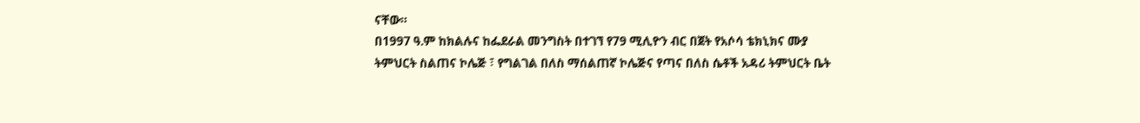ናቸው።
በ1997 ዓ.ም ከክልሉና ከፌደራል መንግስት በተገኘ የ79 ሚሊዮን ብር በጀት የአሶሳ ቴክኒክና ሙያ ትምህርት ስልጠና ኮሌጅ ፣ የግልገል በለስ ማሰልጠኛ ኮሌጅና የጣና በለስ ሴቶች አዳሪ ትምህርት ቤት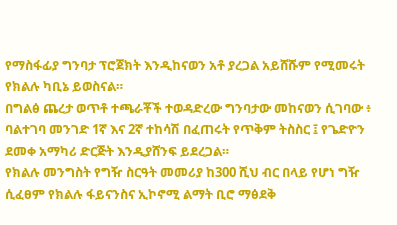የማስፋፊያ ግንባታ ፕሮጀክት እንዲከናወን አቶ ያረጋል አይሸሹም የሚመሩት የክልሉ ካቢኔ ይወስናል።
በግልፅ ጨረታ ወጥቶ ተጫራቾች ተወዳድረው ግንባታው መከናወን ሲገባው ፥ ባልተገባ መንገድ 1ኛ እና 2ኛ ተከሳሽ በፈጠሩት የጥቅም ትስስር ፤ የጌድዮን ደመቀ አማካሪ ድርጅት እንዲያሸንፍ ይደረጋል።
የክልሉ መንግስት የግዥ ስርዓት መመሪያ ከ300 ሺህ ብር በላይ የሆነ ግዥ ሲፈፀም የክልሉ ፋይናንስና ኢኮኖሚ ልማት ቢሮ ማፅደቅ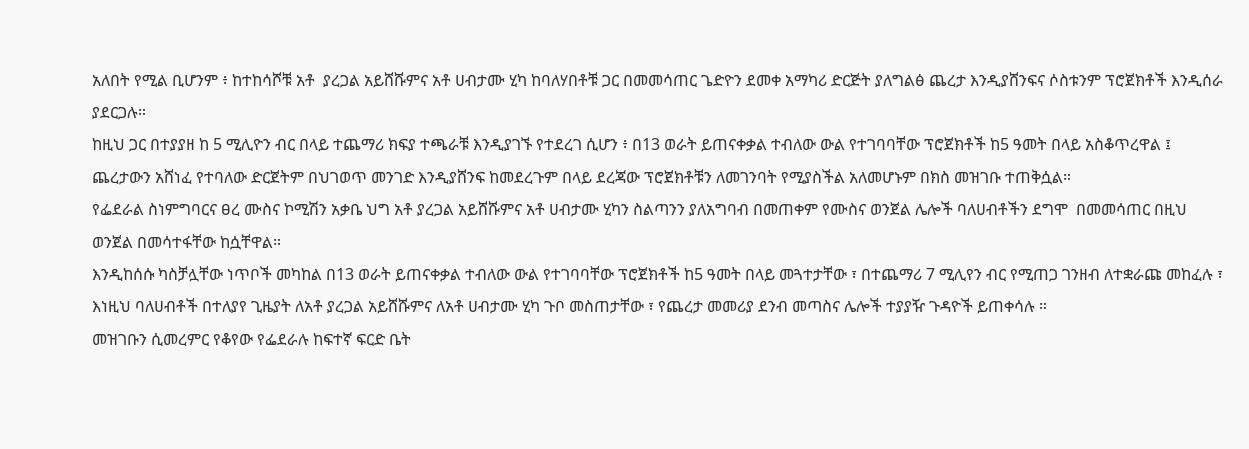አለበት የሚል ቢሆንም ፥ ከተከሳሾቹ አቶ  ያረጋል አይሸሹምና አቶ ሀብታሙ ሂካ ከባለሃበቶቹ ጋር በመመሳጠር ጌድዮን ደመቀ አማካሪ ድርጅት ያለግልፅ ጨረታ እንዲያሸንፍና ሶስቱንም ፕሮጀክቶች እንዲሰራ ያደርጋሉ።
ከዚህ ጋር በተያያዘ ከ 5 ሚሊዮን ብር በላይ ተጨማሪ ክፍያ ተጫራቹ እንዲያገኙ የተደረገ ሲሆን ፥ በ13 ወራት ይጠናቀቃል ተብለው ውል የተገባባቸው ፕሮጀክቶች ከ5 ዓመት በላይ አስቆጥረዋል ፤ ጨረታውን አሸነፈ የተባለው ድርጀትም በህገወጥ መንገድ እንዲያሸንፍ ከመደረጉም በላይ ደረጃው ፕሮጀክቶቹን ለመገንባት የሚያስችል አለመሆኑም በክስ መዝገቡ ተጠቅሷል።
የፌደራል ስነምግባርና ፀረ ሙስና ኮሚሽን አቃቤ ህግ አቶ ያረጋል አይሸሹምና አቶ ሀብታሙ ሂካን ስልጣንን ያለአግባብ በመጠቀም የሙስና ወንጀል ሌሎች ባለሀብቶችን ደግሞ  በመመሳጠር በዚህ ወንጀል በመሳተፋቸው ከሷቸዋል።
እንዲከሰሱ ካስቻሏቸው ነጥቦች መካከል በ13 ወራት ይጠናቀቃል ተብለው ውል የተገባባቸው ፕሮጀክቶች ከ5 ዓመት በላይ መጓተታቸው ፣ በተጨማሪ 7 ሚሊየን ብር የሚጠጋ ገንዘብ ለተቋራጩ መከፈሉ ፣ እነዚህ ባለሀብቶች በተለያየ ጊዜያት ለአቶ ያረጋል አይሸሹምና ለአቶ ሀብታሙ ሂካ ጉቦ መስጠታቸው ፣ የጨረታ መመሪያ ደንብ መጣስና ሌሎች ተያያዥ ጉዳዮች ይጠቀሳሉ ።
መዝገቡን ሲመረምር የቆየው የፌደራሉ ከፍተኛ ፍርድ ቤት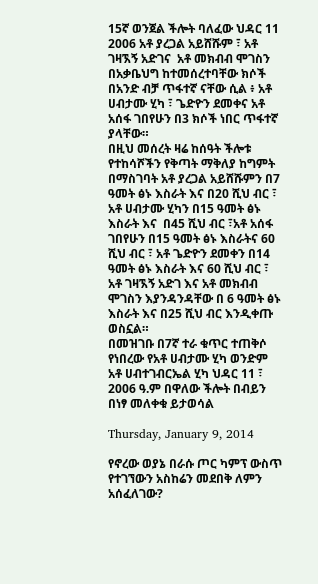15ኛ ወንጀል ችሎት ባለፈው ህዳር 11 2006 አቶ ያረጋል አይሸሹም ፣ አቶ ገዛኧኝ አድገና  አቶ መክብብ ሞገስን በአቃቤህግ ከተመሰረተባቸው ክሶች በአንድ ብቻ ጥፋተኛ ናቸው ሲል ፥ አቶ ሀብታሙ ሂካ ፣ ጌድዮን ደመቀና አቶ አሰፋ ገበየሁን በ3 ክሶች ነበር ጥፋተኛ ያላቸው።
በዚህ መሰረት ዛሬ ከሰዓት ችሎቱ የተከሳሾችን የቅጣት ማቅለያ ከግምት በማስገባት አቶ ያረጋል አይሸሹምን በ7 ዓመት ፅኑ እስራት እና በ20 ሺህ ብር ፣ አቶ ሀብታሙ ሂካን በ15 ዓመት ፅኑ እስራት እና  በ45 ሺህ ብር ፣አቶ አሰፋ ገበየሁን በ15 ዓመት ፅኑ እስራትና 60 ሺህ ብር ፣ አቶ ጌድዮን ደመቀን በ14 ዓመት ፅኑ እስራት እና 60 ሺህ ብር ፣ አቶ ገዛኧኝ አድገ እና አቶ መክብብ ሞገስን እያንዳንዳቸው በ 6 ዓመት ፅኑ እስራት እና በ25 ሺህ ብር እንዲቀጡ ወስኗል።
በመዝገቡ በ7ኛ ተራ ቁጥር ተጠቅሶ የነበረው የአቶ ሀብታሙ ሂካ ወንድም አቶ ሀብተገብርኤል ሂካ ህዳር 11 ፣ 2006 ዓ.ም በዋለው ችሎት በብይን በነፃ መለቀቁ ይታወሳል

Thursday, January 9, 2014

የኖረው ወያኔ በራሱ ጦር ካምፕ ውስጥ የተገኘውን አስከሬን መደበቅ ለምን አሰፈለገው?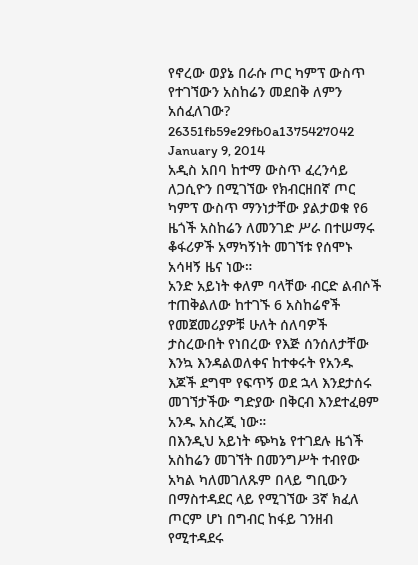የኖረው ወያኔ በራሱ ጦር ካምፕ ውስጥ የተገኘውን አስከሬን መደበቅ ለምን አሰፈለገው?
26351fb59e29fb0a1375427042
January 9, 2014
አዲስ አበባ ከተማ ውስጥ ፈረንሳይ ለጋሲዮን በሚገኘው የክብርዘበኛ ጦር ካምፕ ውስጥ ማንነታቸው ያልታወቁ የ6 ዜጎች አስከሬን ለመንገድ ሥራ በተሠማሩ ቆፋሪዎች አማካኝነት መገኘቱ የሰሞኑ አሳዛኝ ዜና ነው።
አንድ አይነት ቀለም ባላቸው ብርድ ልብሶች ተጠቅልለው ከተገኙ 6 አስከሬኖች የመጀመሪያዎቹ ሁለት ሰለባዎች ታስረውበት የነበረው የእጅ ሰንሰለታቸው እንኳ እንዳልወለቀና ከተቀሩት የአንዱ እጆች ደግሞ የፍጥኝ ወደ ኋላ እንደታሰሩ መገኘታችው ግድያው በቅርብ እንደተፈፀም አንዱ አስረጂ ነው።
በእንዲህ አይነት ጭካኔ የተገደሉ ዜጎች አስከሬን መገኘት በመንግሥት ተብየው አካል ካለመገለጹም በላይ ግቢውን በማስተዳደር ላይ የሚገኘው 3ኛ ክፈለ ጦርም ሆነ በግብር ከፋይ ገንዘብ የሚተዳደሩ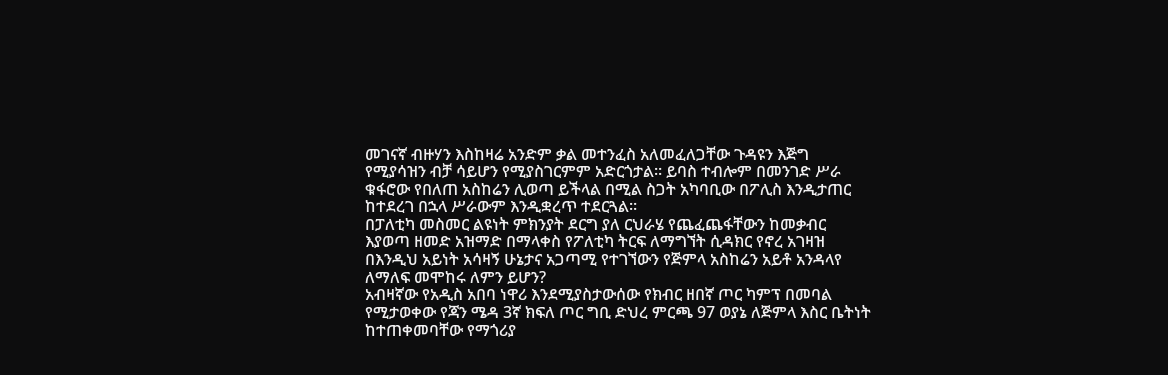መገናኛ ብዙሃን እስከዛሬ አንድም ቃል መተንፈስ አለመፈለጋቸው ጉዳዩን እጅግ የሚያሳዝን ብቻ ሳይሆን የሚያስገርምም አድርጎታል። ይባስ ተብሎም በመንገድ ሥራ ቁፋሮው የበለጠ አስከሬን ሊወጣ ይችላል በሚል ስጋት አካባቢው በፖሊስ እንዲታጠር ከተደረገ በኋላ ሥራውም እንዲቋረጥ ተደርጓል።
በፓለቲካ መስመር ልዩነት ምክንያት ደርግ ያለ ርህራሄ የጨፈጨፋቸውን ከመቃብር እያወጣ ዘመድ አዝማድ በማላቀስ የፖለቲካ ትርፍ ለማግኘት ሲዳክር የኖረ አገዛዝ በእንዲህ አይነት አሳዛኝ ሁኔታና አጋጣሚ የተገኘውን የጅምላ አስከሬን አይቶ አንዳላየ ለማለፍ መሞከሩ ለምን ይሆን?
አብዛኛው የአዲስ አበባ ነዋሪ እንደሚያስታውሰው የክብር ዘበኛ ጦር ካምፕ በመባል የሚታወቀው የጃን ሜዳ 3ኛ ክፍለ ጦር ግቢ ድህረ ምርጫ 97 ወያኔ ለጅምላ እስር ቤትነት ከተጠቀመባቸው የማጎሪያ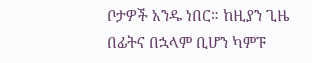ቦታዎች አንዱ ነበር። ከዚያን ጊዜ በፊትና በኋላም ቢሆን ካምፑ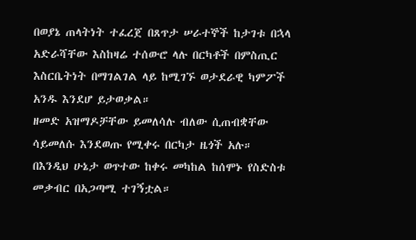በወያኔ ጠላትነት ተፈረጀ በጸጥታ ሠራተኞች ከታገቱ በኋላ አድራሻቸው እስከዛሬ ተሰውሮ ላሉ በርካቶች በምስጢር እስርቤትነት በማገልገል ላይ ከሚገኙ ወታደራዊ ካምፖች አንዱ እንደሆ ይታወቃል።
ዘመድ አዝማዶቻቸው ይመለሳሉ ብለው ሲጠብቋቸው ሳይመለሱ እንደወጡ የሚቀሩ በርካታ ዜጎች አሉ። በእንዲህ ሁኔታ ወጥተው ከቀሩ መካከል ከሰሞኑ የስድስቱ መቃብር በአጋጣሚ ተገኝቷል።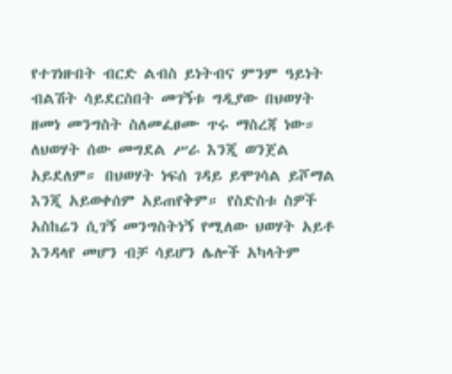የተገነዙበት ብርድ ልብስ ይነትብና ምንም ዓይነት ብልሽት ሳይደርስበት መገኝቱ ግዲያው በህወሃት ዘመነ መንግስት ስለመፈፀሙ ጥሩ ማስረጃ ነው። ለህወሃት ሰው መግደል ሥራ እንጂ ወንጀል አይደለም። በህወሃት ነፍሰ ገዳይ ይሞገሳል ይሾማል እንጂ አይወቀሰም አይጠየቅም። የስድስቱ ስዎች አስከሬን ሲገኝ መንግስትነኝ የሚለው ህወሃት አይቶ እንዳላየ መሆን ብቻ ሳይሆን ሌሎች አካላትም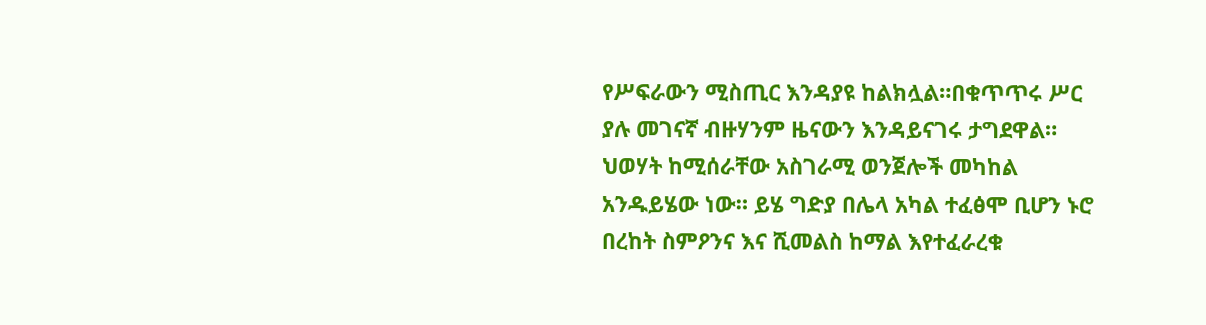የሥፍራውን ሚስጢር እንዳያዩ ከልክሏል።በቁጥጥሩ ሥር ያሉ መገናኛ ብዙሃንም ዜናውን እንዳይናገሩ ታግደዋል። ህወሃት ከሚሰራቸው አስገራሚ ወንጀሎች መካከል አንዱይሄው ነው። ይሄ ግድያ በሌላ አካል ተፈፅሞ ቢሆን ኑሮ በረከት ስምዖንና እና ሺመልስ ከማል እየተፈራረቁ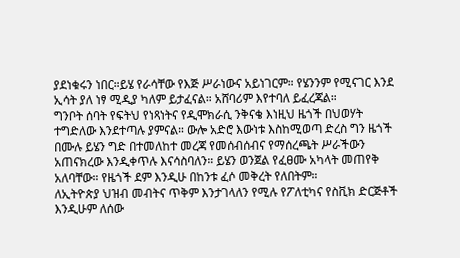ያደነቁሩን ነበር።ይሄ የራሳቸው የእጅ ሥራነውና አይነገርም። የሄንንም የሚናገር እንደ ኢሳት ያለ ነፃ ሚዲያ ካለም ይታፈናል። አሸባሪም እየተባለ ይፈረጃል።
ግንቦት ሰባት የፍትህ የነጻነትና የዲሞክራሲ ንቅናቄ እነዚህ ዜጎች በህወሃት ተግድለው እንደተጣሉ ያምናል። ውሎ አድሮ እውነቱ እስከሚወጣ ድረስ ግን ዜጎች በሙሉ ይሄን ግድ በተመለከተ መረጃ የመሰብሰብና የማሰረጫት ሥራችውን አጠናክረው እንዲቀጥሉ እናሳስባለን። ይሄን ወንጀል የፈፀሙ አካላት መጠየቅ አለባቸው። የዜጎች ደም እንዲሁ በከንቱ ፈሶ መቅረት የለበትም።
ለኢትዮጵያ ህዝብ መብትና ጥቅም እንታገላለን የሚሉ የፖለቲካና የስቪክ ድርጅቶች እንዲሁም ለሰው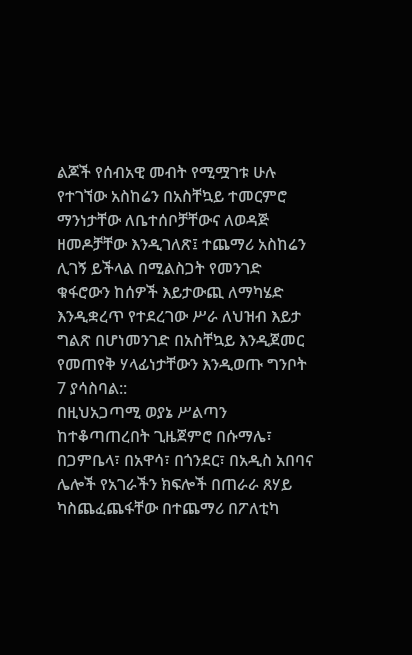ልጆች የሰብአዊ መብት የሚሟገቱ ሁሉ የተገኘው አስከሬን በአስቸኳይ ተመርምሮ ማንነታቸው ለቤተሰቦቻቸውና ለወዳጅ ዘመዶቻቸው እንዲገለጽ፤ ተጨማሪ አስከሬን ሊገኝ ይችላል በሚልስጋት የመንገድ ቁፋሮውን ከሰዎች እይታውጪ ለማካሄድ እንዲቋረጥ የተደረገው ሥራ ለህዝብ እይታ ግልጽ በሆነመንገድ በአስቸኳይ እንዲጀመር የመጠየቅ ሃላፊነታቸውን እንዲወጡ ግንቦት 7 ያሳስባል::
በዚህአጋጣሚ ወያኔ ሥልጣን ከተቆጣጠረበት ጊዜጀምሮ በሱማሌ፣ በጋምቤላ፣ በአዋሳ፣ በጎንደር፣ በአዲስ አበባና ሌሎች የአገራችን ክፍሎች በጠራራ ጸሃይ ካስጨፈጨፋቸው በተጨማሪ በፖለቲካ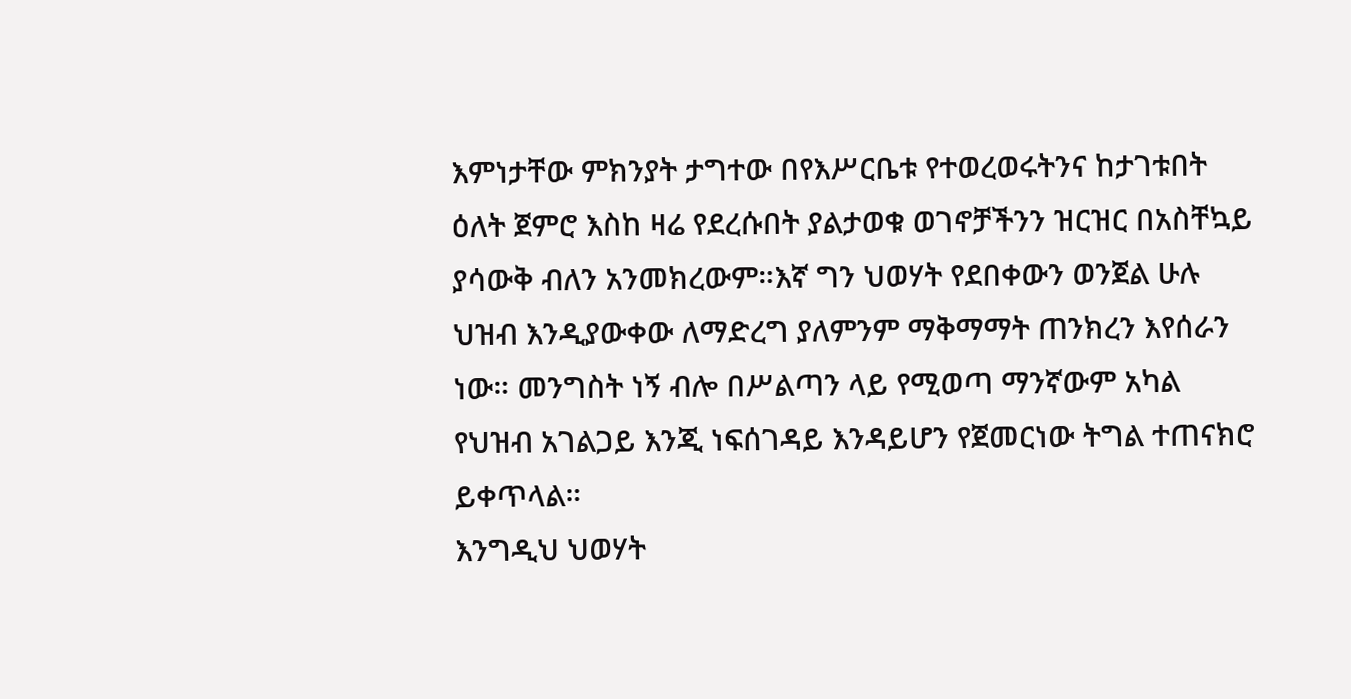እምነታቸው ምክንያት ታግተው በየእሥርቤቱ የተወረወሩትንና ከታገቱበት ዕለት ጀምሮ እስከ ዛሬ የደረሱበት ያልታወቁ ወገኖቻችንን ዝርዝር በአስቸኳይ ያሳውቅ ብለን አንመክረውም።እኛ ግን ህወሃት የደበቀውን ወንጀል ሁሉ ህዝብ እንዲያውቀው ለማድረግ ያለምንም ማቅማማት ጠንክረን እየሰራን ነው። መንግስት ነኝ ብሎ በሥልጣን ላይ የሚወጣ ማንኛውም አካል የህዝብ አገልጋይ እንጂ ነፍሰገዳይ እንዳይሆን የጀመርነው ትግል ተጠናክሮ ይቀጥላል።
እንግዲህ ህወሃት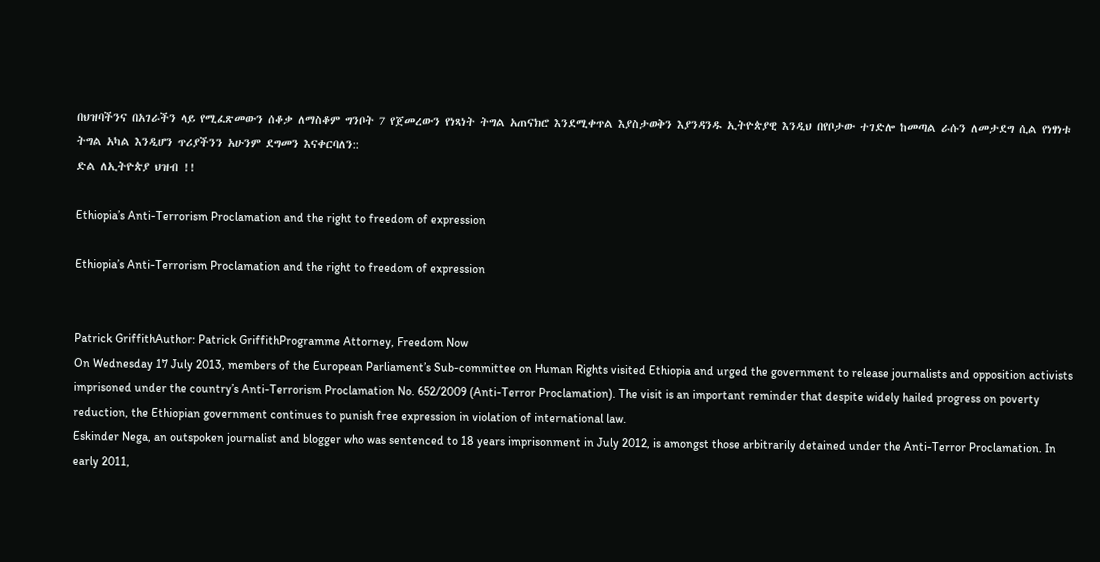በህዝባችንና በአገራችን ላይ የሚፈጽመውን ሰቆቃ ለማስቆም ግንቦት 7 የጀመረውን የነጻነት ትግል አጠናክሮ እንደሚቀጥል እያስታወቅን እያንዳንዱ ኢትዮጵያዊ እንዲህ በየቦታው ተገድሎ ከመጣል ራሱን ለመታደግ ሲል የነፃነቱ ትግል አካል እንዲሆን ጥሪያችንን አሁንም ደግመን እናቀርባለን::
ድል ለኢትዮጵያ ህዝብ !!

Ethiopia’s Anti-Terrorism Proclamation and the right to freedom of expression

Ethiopia’s Anti-Terrorism Proclamation and the right to freedom of expression


Patrick GriffithAuthor: Patrick GriffithProgramme Attorney, Freedom Now
On Wednesday 17 July 2013, members of the European Parliament’s Sub-committee on Human Rights visited Ethiopia and urged the government to release journalists and opposition activists imprisoned under the country’s Anti-Terrorism Proclamation No. 652/2009 (Anti-Terror Proclamation). The visit is an important reminder that despite widely hailed progress on poverty reduction, the Ethiopian government continues to punish free expression in violation of international law.
Eskinder Nega, an outspoken journalist and blogger who was sentenced to 18 years imprisonment in July 2012, is amongst those arbitrarily detained under the Anti-Terror Proclamation. In early 2011,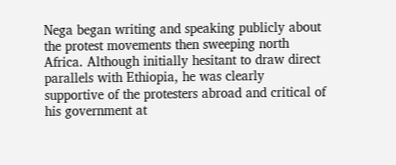Nega began writing and speaking publicly about the protest movements then sweeping north Africa. Although initially hesitant to draw direct parallels with Ethiopia, he was clearly supportive of the protesters abroad and critical of his government at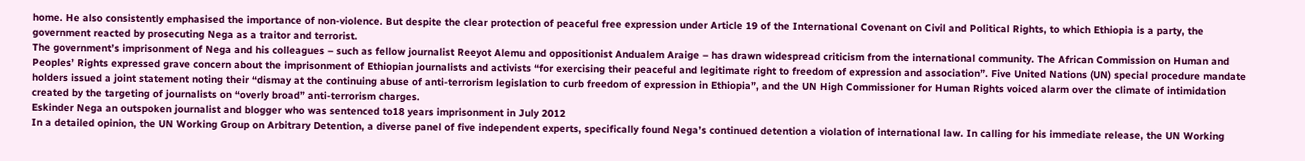home. He also consistently emphasised the importance of non-violence. But despite the clear protection of peaceful free expression under Article 19 of the International Covenant on Civil and Political Rights, to which Ethiopia is a party, the government reacted by prosecuting Nega as a traitor and terrorist.
The government’s imprisonment of Nega and his colleagues – such as fellow journalist Reeyot Alemu and oppositionist Andualem Araige – has drawn widespread criticism from the international community. The African Commission on Human and Peoples’ Rights expressed grave concern about the imprisonment of Ethiopian journalists and activists “for exercising their peaceful and legitimate right to freedom of expression and association”. Five United Nations (UN) special procedure mandate holders issued a joint statement noting their “dismay at the continuing abuse of anti-terrorism legislation to curb freedom of expression in Ethiopia”, and the UN High Commissioner for Human Rights voiced alarm over the climate of intimidation created by the targeting of journalists on “overly broad” anti-terrorism charges.
Eskinder Nega an outspoken journalist and blogger who was sentenced to18 years imprisonment in July 2012
In a detailed opinion, the UN Working Group on Arbitrary Detention, a diverse panel of five independent experts, specifically found Nega’s continued detention a violation of international law. In calling for his immediate release, the UN Working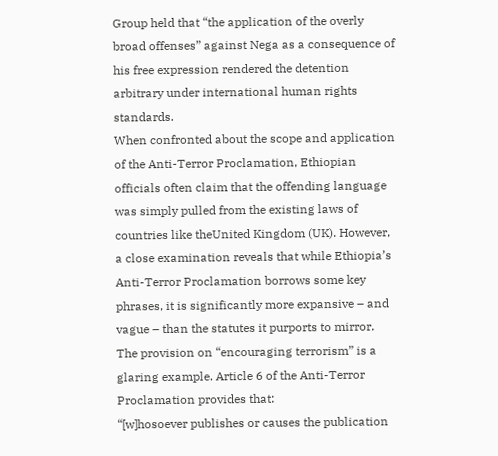Group held that “the application of the overly broad offenses” against Nega as a consequence of his free expression rendered the detention arbitrary under international human rights standards.
When confronted about the scope and application of the Anti-Terror Proclamation, Ethiopian officials often claim that the offending language was simply pulled from the existing laws of countries like theUnited Kingdom (UK). However, a close examination reveals that while Ethiopia’s Anti-Terror Proclamation borrows some key phrases, it is significantly more expansive – and vague – than the statutes it purports to mirror.
The provision on “encouraging terrorism” is a glaring example. Article 6 of the Anti-Terror Proclamation provides that:
“[w]hosoever publishes or causes the publication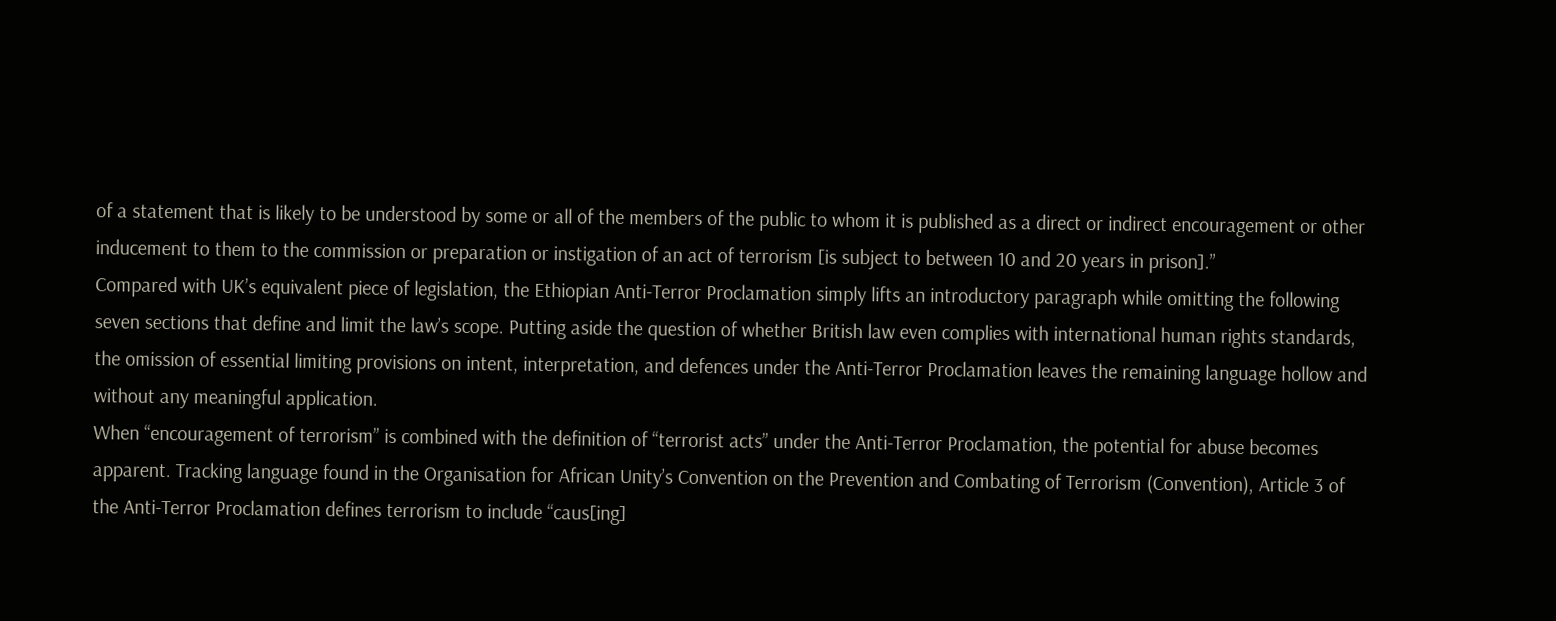of a statement that is likely to be understood by some or all of the members of the public to whom it is published as a direct or indirect encouragement or other inducement to them to the commission or preparation or instigation of an act of terrorism [is subject to between 10 and 20 years in prison].”
Compared with UK’s equivalent piece of legislation, the Ethiopian Anti-Terror Proclamation simply lifts an introductory paragraph while omitting the following seven sections that define and limit the law’s scope. Putting aside the question of whether British law even complies with international human rights standards, the omission of essential limiting provisions on intent, interpretation, and defences under the Anti-Terror Proclamation leaves the remaining language hollow and without any meaningful application.
When “encouragement of terrorism” is combined with the definition of “terrorist acts” under the Anti-Terror Proclamation, the potential for abuse becomes apparent. Tracking language found in the Organisation for African Unity’s Convention on the Prevention and Combating of Terrorism (Convention), Article 3 of the Anti-Terror Proclamation defines terrorism to include “caus[ing]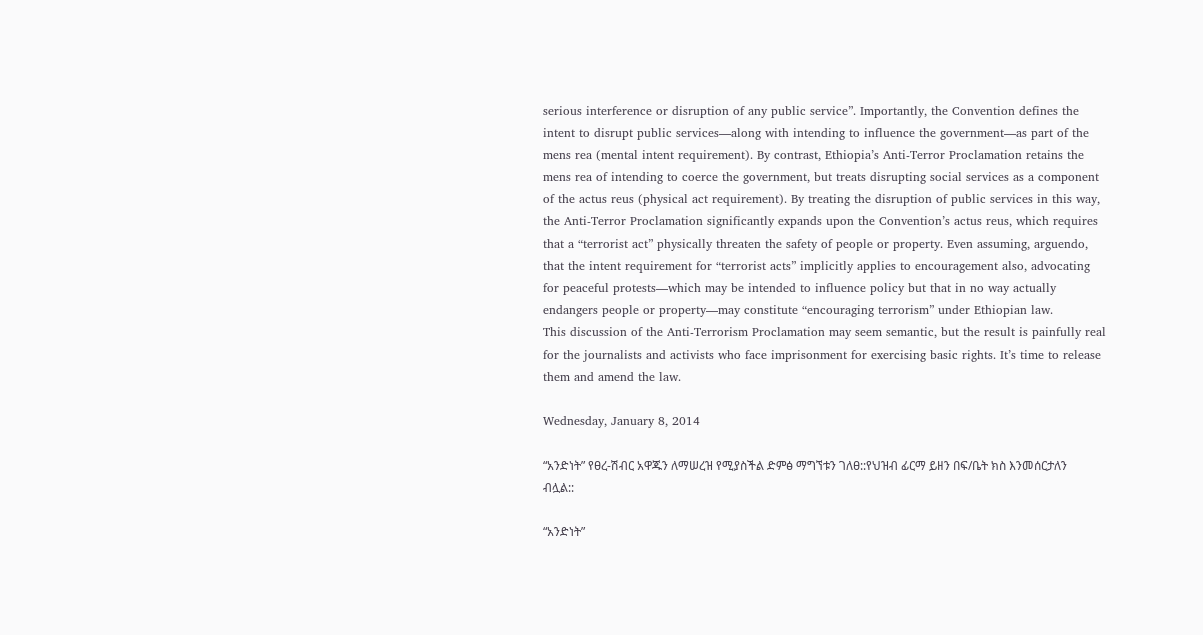serious interference or disruption of any public service”. Importantly, the Convention defines the intent to disrupt public services—along with intending to influence the government—as part of the mens rea (mental intent requirement). By contrast, Ethiopia’s Anti-Terror Proclamation retains the mens rea of intending to coerce the government, but treats disrupting social services as a component of the actus reus (physical act requirement). By treating the disruption of public services in this way, the Anti-Terror Proclamation significantly expands upon the Convention’s actus reus, which requires that a “terrorist act” physically threaten the safety of people or property. Even assuming, arguendo, that the intent requirement for “terrorist acts” implicitly applies to encouragement also, advocating for peaceful protests—which may be intended to influence policy but that in no way actually endangers people or property—may constitute “encouraging terrorism” under Ethiopian law.
This discussion of the Anti-Terrorism Proclamation may seem semantic, but the result is painfully real for the journalists and activists who face imprisonment for exercising basic rights. It’s time to release them and amend the law.

Wednesday, January 8, 2014

“አንድነት” የፀረ-ሽብር አዋጁን ለማሠረዝ የሚያስችል ድምፅ ማግኘቱን ገለፀ::የህዝብ ፊርማ ይዘን በፍ/ቤት ክስ እንመሰርታለን ብሏል::

“አንድነት”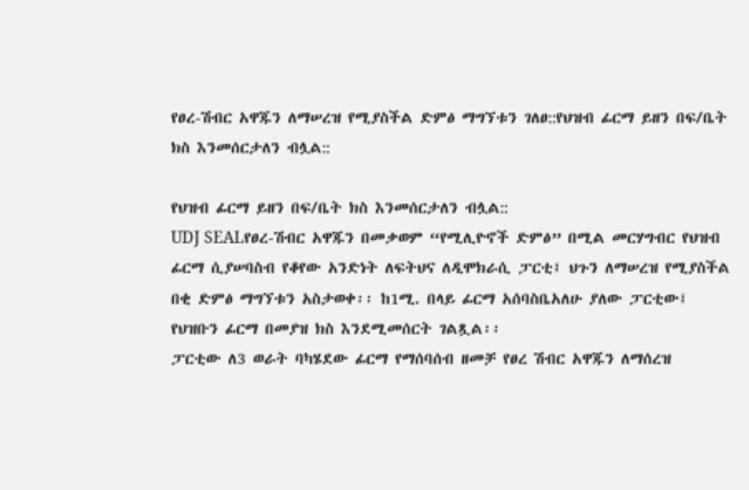የፀረ-ሽብር አዋጁን ለማሠረዝ የሚያስችል ድምፅ ማግኘቱን ገለፀ::የህዝብ ፊርማ ይዘን በፍ/ቤት ክስ እንመሰርታለን ብሏል::

የህዝብ ፊርማ ይዘን በፍ/ቤት ክስ እንመሰርታለን ብሏል::
UDJ SEALየፀረ-ሽብር አዋጁን በመቃወም “የሚሊዮኖች ድምፅ” በሚል መርሃግብር የህዝብ ፊርማ ሲያሠባስብ የቆየው አንድነት ለፍትህና ለዲሞክራሲ ፓርቲ፤ ህጉን ለማሠረዝ የሚያስችል በቂ ድምፅ ማግኘቱን አስታወቀ፡፡ ከ1ሚ. በላይ ፊርማ አሰባስቤአለሁ ያለው ፓርቲው፤ የህዝቡን ፊርማ በመያዝ ክስ እንደሚመሰርት ገልጿል፡፡
ፓርቲው ለ3 ወራት ባካሄደው ፊርማ የማሰባሰብ ዘመቻ የፀረ ሽብር አዋጁን ለማሰረዝ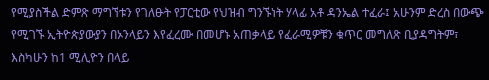የሚያስችል ድምጽ ማግኘቱን የገለፁት የፓርቲው የህዝብ ግንኙነት ሃላፊ አቶ ዳንኤል ተፈራ፤ አሁንም ድረስ በውጭ የሚገኙ ኢትዮጵያውያን በኦንላይን እየፈረሙ በመሆኑ አጠቃላይ የፈራሚዎቹን ቁጥር መግለጽ ቢያዳግትም፣ እስካሁን ከ1 ሚሊዮን በላይ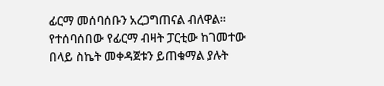ፊርማ መሰባሰቡን አረጋግጠናል ብለዋል፡፡ የተሰባሰበው የፊርማ ብዛት ፓርቲው ከገመተው በላይ ስኬት መቀዳጀቱን ይጠቁማል ያሉት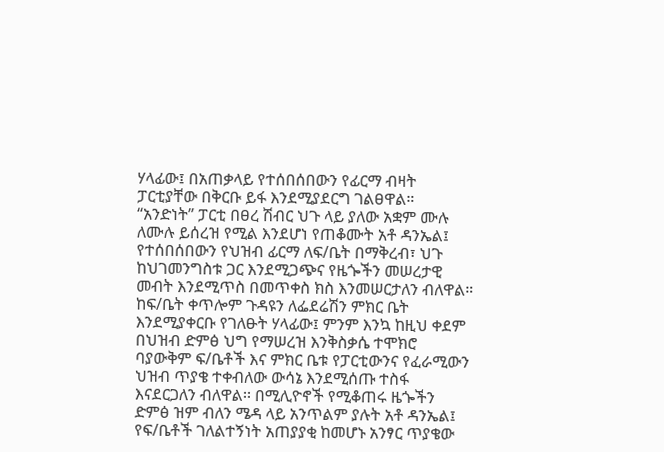ሃላፊው፤ በአጠቃላይ የተሰበሰበውን የፊርማ ብዛት ፓርቲያቸው በቅርቡ ይፋ እንደሚያደርግ ገልፀዋል።
“አንድነት” ፓርቲ በፀረ ሽብር ህጉ ላይ ያለው አቋም ሙሉ ለሙሉ ይሰረዝ የሚል እንደሆነ የጠቆሙት አቶ ዳንኤል፤ የተሰበሰበውን የህዝብ ፊርማ ለፍ/ቤት በማቅረብ፣ ህጉ ከህገመንግስቱ ጋር እንደሚጋጭና የዜጐችን መሠረታዊ መብት እንደሚጥስ በመጥቀስ ክስ እንመሠርታለን ብለዋል። ከፍ/ቤት ቀጥሎም ጉዳዩን ለፌደሬሽን ምክር ቤት እንደሚያቀርቡ የገለፁት ሃላፊው፤ ምንም እንኳ ከዚህ ቀደም በህዝብ ድምፅ ህግ የማሠረዝ እንቅስቃሴ ተሞክሮ ባያውቅም ፍ/ቤቶች እና ምክር ቤቱ የፓርቲውንና የፈራሚውን ህዝብ ጥያቄ ተቀብለው ውሳኔ እንደሚሰጡ ተስፋ እናደርጋለን ብለዋል፡፡ በሚሊዮኖች የሚቆጠሩ ዜጐችን ድምፅ ዝም ብለን ሜዳ ላይ አንጥልም ያሉት አቶ ዳንኤል፤ የፍ/ቤቶች ገለልተኝነት አጠያያቂ ከመሆኑ አንፃር ጥያቄው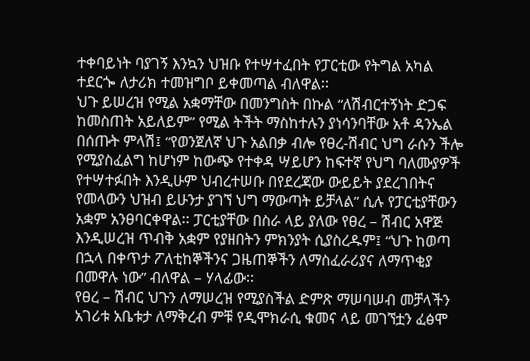ተቀባይነት ባያገኝ እንኳን ህዝቡ የተሣተፈበት የፓርቲው የትግል አካል ተደርጐ ለታሪክ ተመዝግቦ ይቀመጣል ብለዋል፡፡
ህጉ ይሠረዝ የሚል አቋማቸው በመንግስት በኩል “ለሽብርተኝነት ድጋፍ ከመስጠት አይለይም” የሚል ትችት ማስከተሉን ያነሳንባቸው አቶ ዳንኤል በሰጡት ምላሽ፤ “የወንጀለኛ ህጉ አልበቃ ብሎ የፀረ-ሽብር ህግ ራሱን ችሎ የሚያስፈልግ ከሆነም ከውጭ የተቀዳ ሣይሆን ከፍተኛ የህግ ባለሙያዎች የተሣተፉበት እንዲሁም ህብረተሠቡ በየደረጃው ውይይት ያደረገበትና የመላውን ህዝብ ይሁንታ ያገኘ ህግ ማውጣት ይቻላል” ሲሉ የፓርቲያቸውን አቋም አንፀባርቀዋል፡፡ ፓርቲያቸው በስራ ላይ ያለው የፀረ – ሽብር አዋጅ እንዲሠረዝ ጥብቅ አቋም የያዘበትን ምክንያት ሲያስረዱም፤ “ህጉ ከወጣ በኋላ በቀጥታ ፖለቲከኞችንና ጋዜጠኞችን ለማስፈራሪያና ለማጥቂያ በመዋሉ ነው” ብለዋል – ሃላፊው፡፡
የፀረ – ሽብር ህጉን ለማሠረዝ የሚያስችል ድምጽ ማሠባሠብ መቻላችን አገሪቱ አቤቱታ ለማቅረብ ምቹ የዲሞክራሲ ቁመና ላይ መገኘቷን ፈፅሞ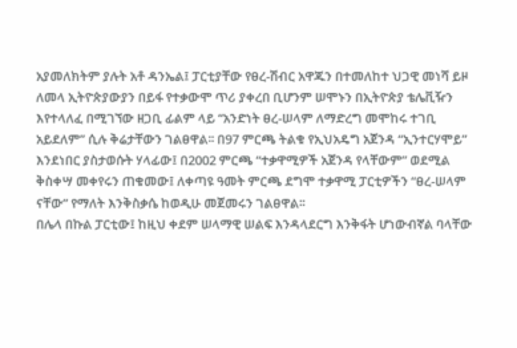አያመለክትም ያሉት አቶ ዳንኤል፤ ፓርቲያቸው የፀረ-ሽብር አዋጁን በተመለከተ ህጋዊ መነሻ ይዞ ለመላ ኢትዮጵያውያን በይፋ የተቃውሞ ጥሪ ያቀረበ ቢሆንም ሠሞኑን በኢትዮጵያ ቴሌቪዥን እየተላለፈ በሚገኘው ዘጋቢ ፊልም ላይ “አንድነት ፀረ-ሠላም ለማድረግ መሞከሩ ተገቢ አይደለም” ሲሉ ቅሬታቸውን ገልፀዋል፡፡ በ97 ምርጫ ትልቁ የኢህአዴግ አጀንዳ “ኢንተርሃሞይ” እንደነበር ያስታወሱት ሃላፊው፤ በ2002 ምርጫ “ተቃዋሚዎች አጀንዳ የላቸውም” ወደሚል ቅስቀሣ መቀየሩን ጠቁመው፤ ለቀጣዩ ዓመት ምርጫ ደግሞ ተቃዋሚ ፓርቲዎችን “ፀረ-ሠላም ናቸው” የማለት እንቅስቃሴ ከወዲሁ መጀመሩን ገልፀዋል፡፡
በሌላ በኩል ፓርቲው፤ ከዚህ ቀደም ሠላማዊ ሠልፍ እንዳላደርግ እንቅፋት ሆነውብኛል ባላቸው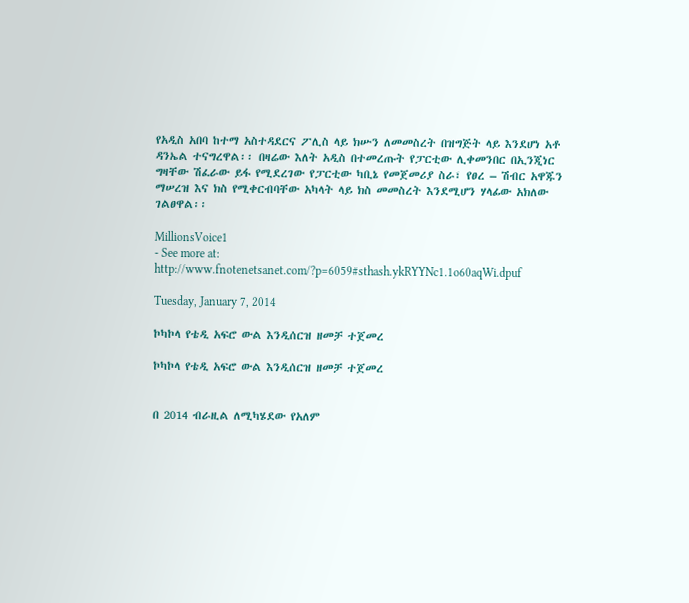የአዲስ አበባ ከተማ አስተዳደርና ፖሊስ ላይ ክሡን ለመመስረት በዝግጅት ላይ እንደሆነ አቶ ዳንኤል ተናግረዋል፡፡ በዛሬው እለት አዲስ በተመረጡት የፓርቲው ሊቀመንበር በኢንጂነር ግዛቸው ሽፈራው ይፋ የሚደረገው የፓርቲው ካቢኔ የመጀመሪያ ስራ፣ የፀረ – ሽብር አዋጁን ማሠረዝ እና ክስ የሚቀርብባቸው አካላት ላይ ክስ መመስረት እንደሚሆን ሃላፊው አክለው ገልፀዋል፡፡

MillionsVoice1
- See more at: http://www.fnotenetsanet.com/?p=6059#sthash.ykRYYNc1.1o60aqWi.dpuf

Tuesday, January 7, 2014

ኮካኮላ የቴዲ አፍሮ ውል እንዲሰርዝ ዘመቻ ተጀመረ

ኮካኮላ የቴዲ አፍሮ ውል እንዲሰርዝ ዘመቻ ተጀመረ


በ 2014 ብራዚል ለሚካሄደው የአለም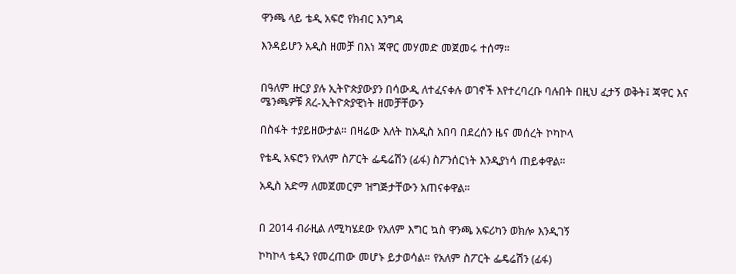ዋንጫ ላይ ቴዲ አፍሮ የክብር እንግዳ

እንዳይሆን አዲስ ዘመቻ በእነ ጃዋር መሃመድ መጀመሩ ተሰማ።


በዓለም ዙርያ ያሉ ኢትዮጵያውያን በሳውዲ ለተፈናቀሉ ወገኖች እየተረባረቡ ባሉበት በዚህ ፈታኝ ወቅት፤ ጃዋር እና ሜንጫዎቹ ጸረ-ኢትዮጵያዊነት ዘመቻቸውን

በስፋት ተያይዘውታል። በዛሬው እለት ከአዲስ አበባ በደረሰን ዜና መሰረት ኮካኮላ

የቴዲ አፍሮን የአለም ስፖርት ፌዴሬሽን (ፊፋ) ስፖንሰርነት እንዲያነሳ ጠይቀዋል።

አዲስ አድማ ለመጀመርም ዝግጅታቸውን አጠናቀዋል።


በ 2014 ብራዚል ለሚካሄደው የአለም እግር ኳስ ዋንጫ አፍሪካን ወክሎ እንዲገኝ

ኮካኮላ ቴዲን የመረጠው መሆኑ ይታወሳል። የአለም ስፖርት ፌዴሬሽን (ፊፋ)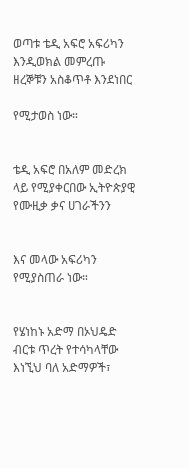ወጣቱ ቴዲ አፍሮ አፍሪካን እንዲወክል መምረጡ ዘረኞቹን አስቆጥቶ እንደነበር

የሚታወስ ነው።


ቴዲ አፍሮ በአለም መድረክ ላይ የሚያቀርበው ኢትዮጵያዊ የሙዚቃ ቃና ሀገራችንን


እና መላው አፍሪካን የሚያስጠራ ነው።


የሄነከኑ አድማ በኦህዴድ ብርቱ ጥረት የተሳካላቸው እነኚህ ባለ አድማዎች፣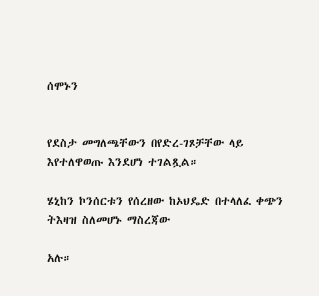ሰሞኑን


የደስታ መግለጫቸውን በየድረ-ገጾቻቸው ላይ እየተለዋወጡ እንደሆነ ተገልጿል።

ሄኒከን ኮንሰርቱን የሰረዘው ከኦህዴድ በተላለፈ ቀጭን ትእዛዝ ስለመሆኑ ማስረጃው

አሉ።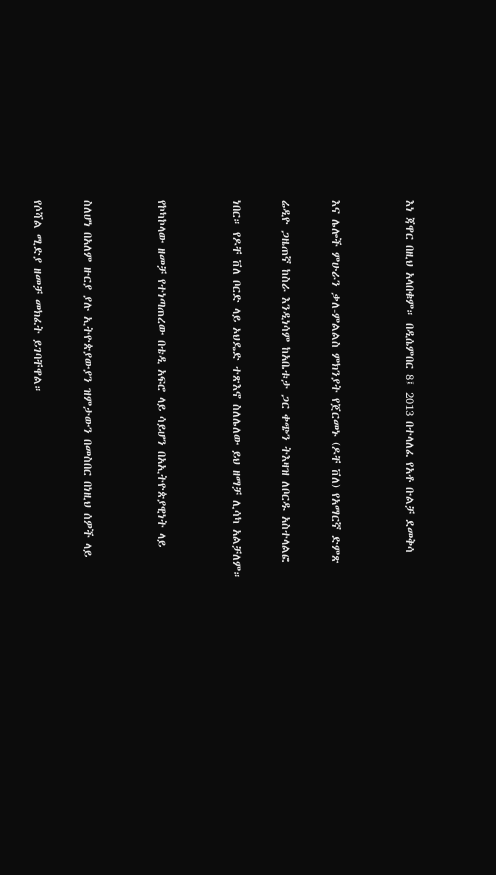እነ ጃዋር በዚህ አላበቁም። በዲሴምበር 8፤ 2013 በተላለፈ የአቶ ቡልቻ ደመቅሳ


እና ሌሎች ምሁራን ቃለ-ምልልስ ምክንያት የጀርመኑ (ዶቸ ቨለ) የአማርኛ ድምጽ

ሬዲዮ ጋዜጠኛ ከስራ እንዲነሳም ከአቤቱታ ጋር ቀጭን ትእዛዝ ለቦርዱ አስተላልፎ

ነበር። የዶቸ ቨለ ቦርድ ላይ ኦህዴድ ተጽእኖ ስለሌለው ይህ ዘማቻ ሊሳካ አልቻለም።


የኮካኮላው ዘመቻ የተነጣጠረው በቴዲ አፍሮ ላይ ሳይሆን በአኢትዮጵያዊነት ላይ


ስለሆነ በአለም ዙርያ ያሉ ኢትዮጵያውያን ዝምታውን በመስበር በነዚህ ሰዎች ላይ

የሶሻል ሚድያ ዘመቻ መክፈት ይገባቸዋል።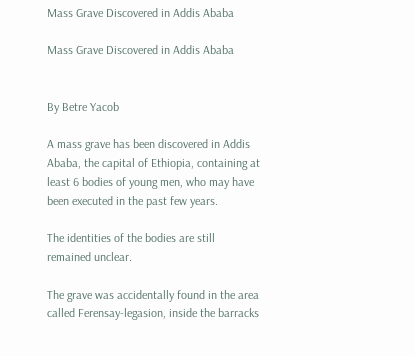Mass Grave Discovered in Addis Ababa

Mass Grave Discovered in Addis Ababa


By Betre Yacob

A mass grave has been discovered in Addis Ababa, the capital of Ethiopia, containing at least 6 bodies of young men, who may have been executed in the past few years.

The identities of the bodies are still remained unclear.

The grave was accidentally found in the area called Ferensay-legasion, inside the barracks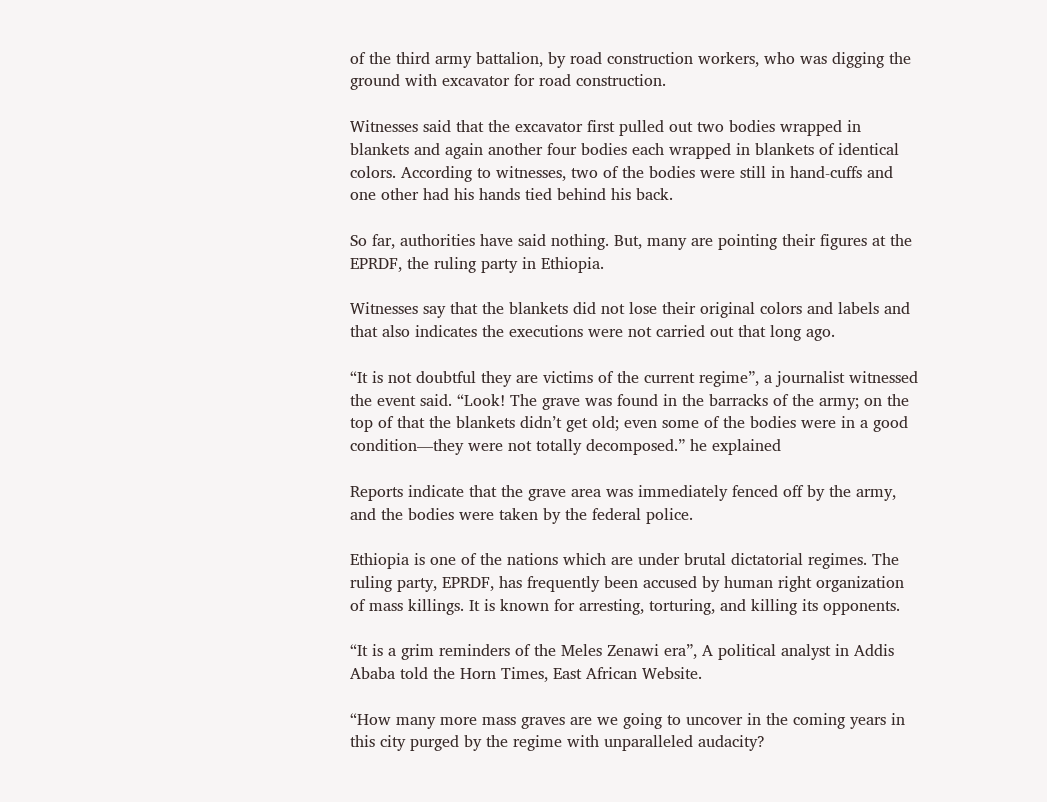of the third army battalion, by road construction workers, who was digging the ground with excavator for road construction.

Witnesses said that the excavator first pulled out two bodies wrapped in blankets and again another four bodies each wrapped in blankets of identical colors. According to witnesses, two of the bodies were still in hand-cuffs and one other had his hands tied behind his back.

So far, authorities have said nothing. But, many are pointing their figures at the EPRDF, the ruling party in Ethiopia.

Witnesses say that the blankets did not lose their original colors and labels and that also indicates the executions were not carried out that long ago.

“It is not doubtful they are victims of the current regime”, a journalist witnessed the event said. “Look! The grave was found in the barracks of the army; on the top of that the blankets didn’t get old; even some of the bodies were in a good condition—they were not totally decomposed.” he explained

Reports indicate that the grave area was immediately fenced off by the army, and the bodies were taken by the federal police.

Ethiopia is one of the nations which are under brutal dictatorial regimes. The ruling party, EPRDF, has frequently been accused by human right organization of mass killings. It is known for arresting, torturing, and killing its opponents.

“It is a grim reminders of the Meles Zenawi era”, A political analyst in Addis Ababa told the Horn Times, East African Website.

“How many more mass graves are we going to uncover in the coming years in this city purged by the regime with unparalleled audacity?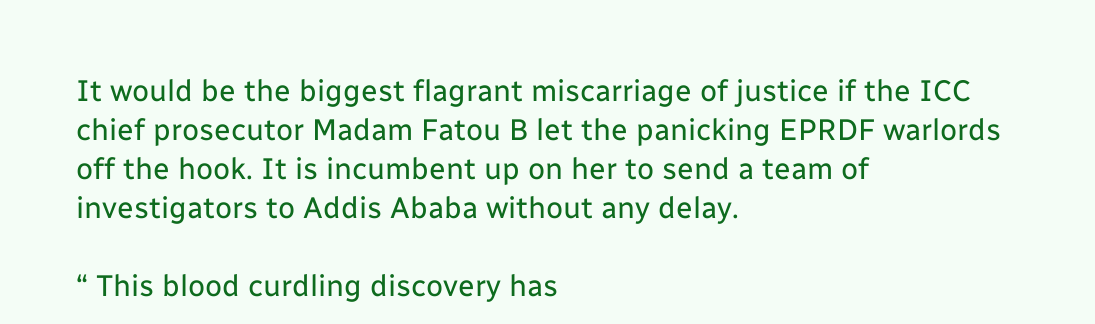It would be the biggest flagrant miscarriage of justice if the ICC chief prosecutor Madam Fatou B let the panicking EPRDF warlords off the hook. It is incumbent up on her to send a team of investigators to Addis Ababa without any delay.

“ This blood curdling discovery has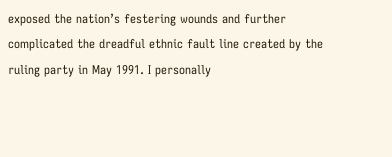exposed the nation’s festering wounds and further complicated the dreadful ethnic fault line created by the ruling party in May 1991. I personally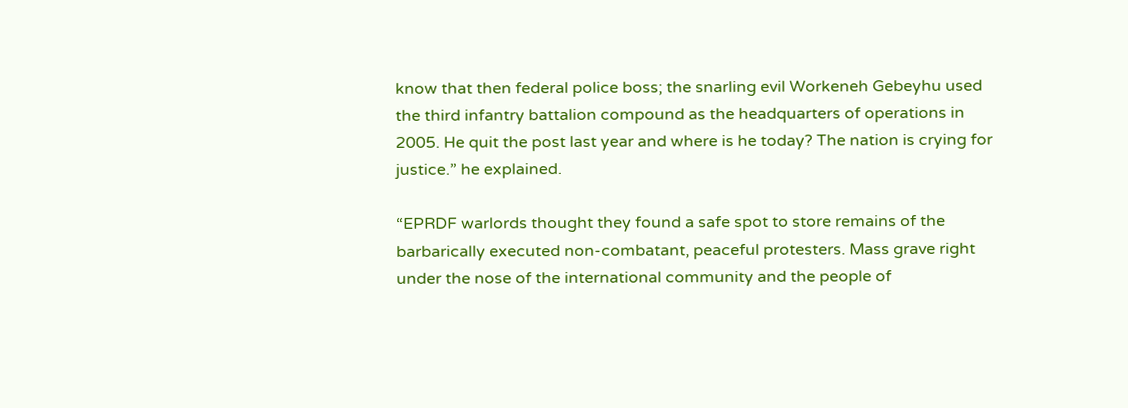know that then federal police boss; the snarling evil Workeneh Gebeyhu used the third infantry battalion compound as the headquarters of operations in 2005. He quit the post last year and where is he today? The nation is crying for justice.” he explained.

“EPRDF warlords thought they found a safe spot to store remains of the barbarically executed non-combatant, peaceful protesters. Mass grave right under the nose of the international community and the people of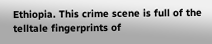Ethiopia. This crime scene is full of the telltale fingerprints of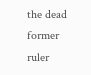the dead former ruler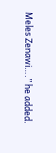Meles Zenawi….” he added.